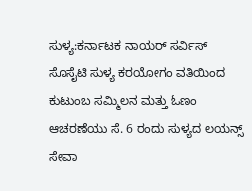ಸುಳ್ಯ:ಕರ್ನಾಟಕ ನಾಯರ್ ಸರ್ವಿಸ್ ಸೊಸೈಟಿ ಸುಳ್ಯ ಕರಯೋಗಂ ವತಿಯಿಂದ ಕುಟುಂಬ ಸಮ್ಮಿಲನ ಮತ್ತು ಓಣಂ ಆಚರಣೆಯು ಸೆ. 6 ರಂದು ಸುಳ್ಯದ ಲಯನ್ಸ್ ಸೇವಾ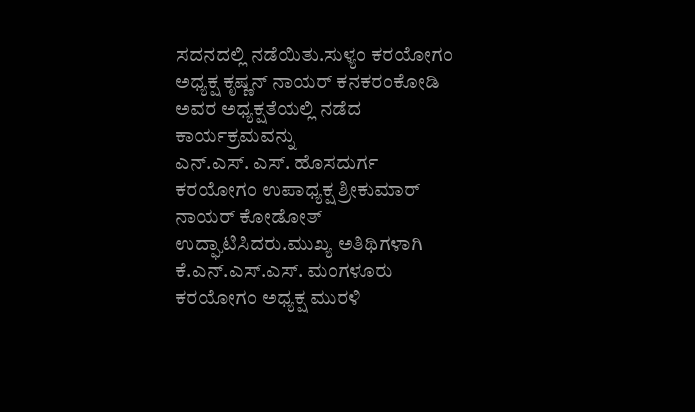ಸದನದಲ್ಲಿ ನಡೆಯಿತು.ಸುಳ್ಯಂ ಕರಯೋಗಂ ಅಧ್ಯಕ್ಷ ಕೃಷ್ಣನ್ ನಾಯರ್ ಕನಕರಂಕೋಡಿ ಅವರ ಅಧ್ಯಕ್ಷತೆಯಲ್ಲಿ ನಡೆದ ಕಾರ್ಯಕ್ರಮವನ್ನು
ಎನ್.ಎಸ್. ಎಸ್. ಹೊಸದುರ್ಗ ಕರಯೋಗಂ ಉಪಾಧ್ಯಕ್ಷ ಶ್ರೀಕುಮಾರ್ ನಾಯರ್ ಕೋಡೋತ್ ಉದ್ಘಾಟಿಸಿದರು.ಮುಖ್ಯ ಅತಿಥಿಗಳಾಗಿ ಕೆ.ಎನ್.ಎಸ್.ಎಸ್. ಮಂಗಳೂರು ಕರಯೋಗಂ ಅಧ್ಯಕ್ಷ ಮುರಳಿ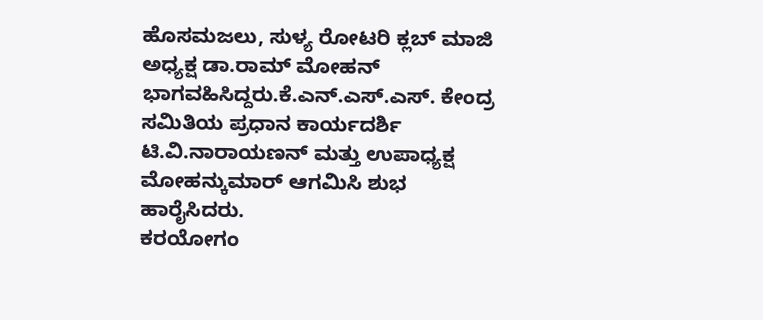ಹೊಸಮಜಲು, ಸುಳ್ಯ ರೋಟರಿ ಕ್ಲಬ್ ಮಾಜಿ ಅಧ್ಯಕ್ಷ ಡಾ.ರಾಮ್ ಮೋಹನ್ ಭಾಗವಹಿಸಿದ್ದರು.ಕೆ.ಎನ್.ಎಸ್.ಎಸ್. ಕೇಂದ್ರ ಸಮಿತಿಯ ಪ್ರಧಾನ ಕಾರ್ಯದರ್ಶಿ ಟಿ.ವಿ.ನಾರಾಯಣನ್ ಮತ್ತು ಉಪಾಧ್ಯಕ್ಷ ಮೋಹನ್ಕುಮಾರ್ ಆಗಮಿಸಿ ಶುಭ ಹಾರೈಸಿದರು.
ಕರಯೋಗಂ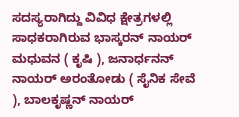ಸದಸ್ಯರಾಗಿದ್ದು ವಿವಿಧ ಕ್ಷೇತ್ರಗಳಲ್ಲಿ ಸಾಧಕರಾಗಿರುವ ಭಾಸ್ಕರನ್ ನಾಯರ್ ಮಧುವನ ( ಕೃಷಿ ), ಜನಾರ್ಧನನ್ ನಾಯರ್ ಅರಂತೋಡು ( ಸೈನಿಕ ಸೇವೆ ), ಬಾಲಕೃಷ್ಣನ್ ನಾಯರ್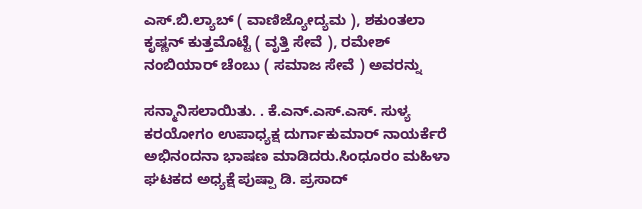ಎಸ್.ಬಿ.ಲ್ಯಾಬ್ ( ವಾಣಿಜ್ಯೋದ್ಯಮ ), ಶಕುಂತಲಾ ಕೃಷ್ಣನ್ ಕುತ್ತಮೊಟ್ಟೆ ( ವೃತ್ತಿ ಸೇವೆ ), ರಮೇಶ್ ನಂಬಿಯಾರ್ ಚೆಂಬು ( ಸಮಾಜ ಸೇವೆ ) ಅವರನ್ನು

ಸನ್ಮಾನಿಸಲಾಯಿತು. . ಕೆ.ಎನ್.ಎಸ್.ಎಸ್. ಸುಳ್ಯ ಕರಯೋಗಂ ಉಪಾಧ್ಯಕ್ಷ ದುರ್ಗಾಕುಮಾರ್ ನಾಯರ್ಕೆರೆ ಅಭಿನಂದನಾ ಭಾಷಣ ಮಾಡಿದರು.ಸಿಂಧೂರಂ ಮಹಿಳಾ ಘಟಕದ ಅಧ್ಯಕ್ಷೆ ಪುಷ್ಪಾ ಡಿ. ಪ್ರಸಾದ್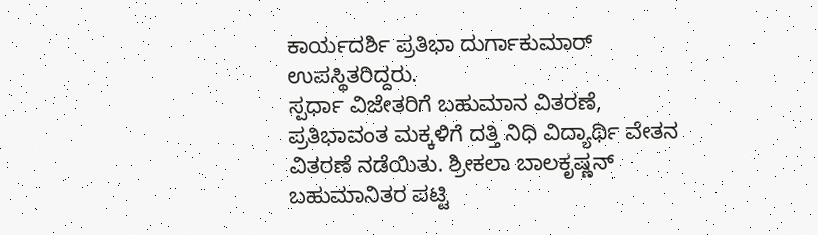ಕಾರ್ಯದರ್ಶಿ ಪ್ರತಿಭಾ ದುರ್ಗಾಕುಮಾರ್ ಉಪಸ್ಥಿತರಿದ್ದರು.
ಸ್ಪರ್ಧಾ ವಿಜೇತರಿಗೆ ಬಹುಮಾನ ವಿತರಣೆ, ಪ್ರತಿಭಾವಂತ ಮಕ್ಕಳಿಗೆ ದತ್ತಿ ನಿಧಿ ವಿದ್ಯಾರ್ಥಿ ವೇತನ ವಿತರಣೆ ನಡೆಯಿತು. ಶ್ರೀಕಲಾ ಬಾಲಕೃಷ್ಣನ್ ಬಹುಮಾನಿತರ ಪಟ್ಟಿ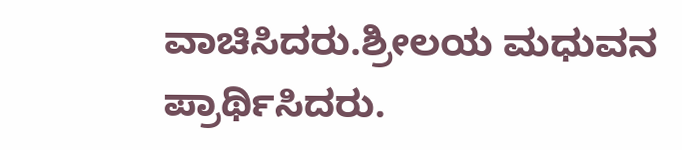ವಾಚಿಸಿದರು.ಶ್ರೀಲಯ ಮಧುವನ ಪ್ರಾರ್ಥಿಸಿದರು.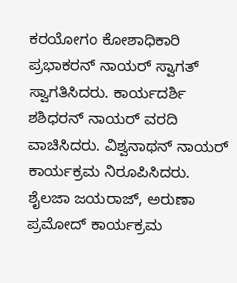ಕರಯೋಗಂ ಕೋಶಾಧಿಕಾರಿ ಪ್ರಭಾಕರನ್ ನಾಯರ್ ಸ್ವಾಗತ್ ಸ್ವಾಗತಿಸಿದರು. ಕಾರ್ಯದರ್ಶಿ ಶಶಿಧರನ್ ನಾಯರ್ ವರದಿ ವಾಚಿಸಿದರು. ವಿಶ್ವನಾಥನ್ ನಾಯರ್ ಕಾರ್ಯಕ್ರಮ ನಿರೂಪಿಸಿದರು. ಶೈಲಜಾ ಜಯರಾಜ್, ಅರುಣಾ ಪ್ರಮೋದ್ ಕಾರ್ಯಕ್ರಮ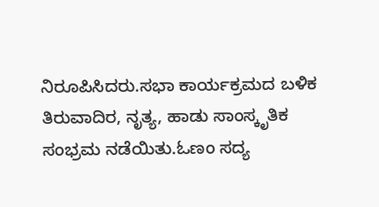ನಿರೂಪಿಸಿದರು.ಸಭಾ ಕಾರ್ಯಕ್ರಮದ ಬಳಿಕ ತಿರುವಾದಿರ, ನೃತ್ಯ, ಹಾಡು ಸಾಂಸ್ಕೃತಿಕ ಸಂಭ್ರಮ ನಡೆಯಿತು.ಓಣಂ ಸದ್ಯ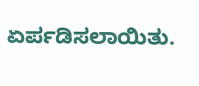ಏರ್ಪಡಿಸಲಾಯಿತು.